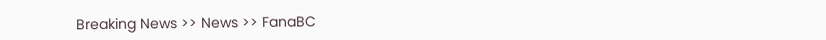Breaking News >> News >> FanaBC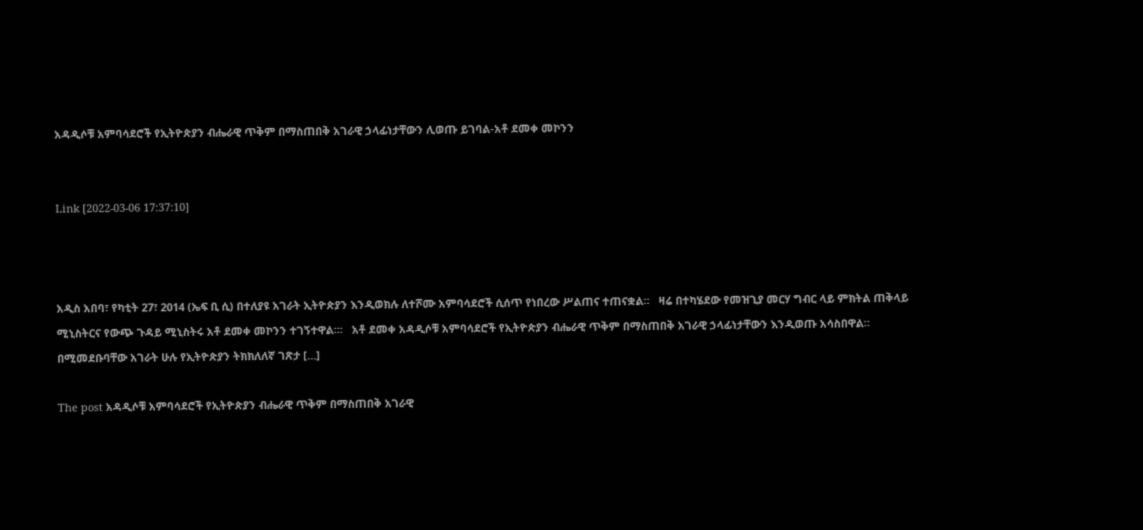አዳዲሶቹ አምባሳደሮች የኢትዮጵያን ብሔራዊ ጥቅም በማስጠበቅ አገራዊ ኃላፊነታቸውን ሊወጡ ይገባል-አቶ ደመቀ መኮንን


Link [2022-03-06 17:37:10]



አዲስ አበባ፣ የካቲት 27፣ 2014 (ኤፍ ቢ ሲ) በተለያዩ አገራት ኢትዮጵያን እንዲወክሉ ለተሾሙ አምባሳደሮች ሲሰጥ የነበረው ሥልጠና ተጠናቋል።   ዛሬ በተካሄደው የመዝጊያ መርሃ ግብር ላይ ምክትል ጠቅላይ ሚኒስትርና የውጭ ጉዳይ ሚኒስትሩ አቶ ደመቀ መኮንን ተገኝተዋል፡፡፡   አቶ ደመቀ አዳዲሶቹ አምባሳደሮች የኢትዮጵያን ብሔራዊ ጥቅም በማስጠበቅ አገራዊ ኃላፊነታቸውን እንዲወጡ አሳስበዋል።   በሚመደቡባቸው አገራት ሁሉ የኢትዮጵያን ትክክለለኛ ገጽታ […]

The post አዳዲሶቹ አምባሳደሮች የኢትዮጵያን ብሔራዊ ጥቅም በማስጠበቅ አገራዊ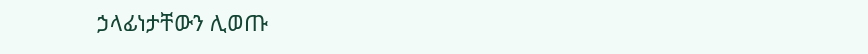ኃላፊነታቸውን ሊወጡ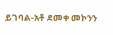ይገባል-አቶ ደመቀ መኮንን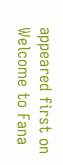appeared first on Welcome to Fana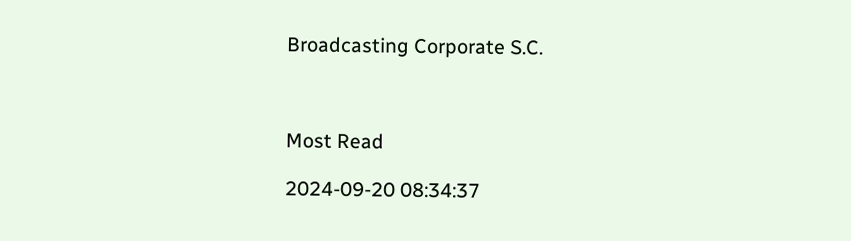Broadcasting Corporate S.C.



Most Read

2024-09-20 08:34:37